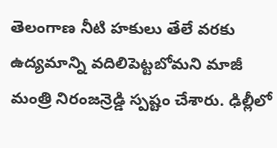తెలంగాణ నీటి హకులు తేలే వరకు ఉద్యమాన్ని వదిలిపెట్టబోమని మాజీ మంత్రి నిరంజన్రెడ్డి స్పష్టం చేశారు. ఢిల్లీలో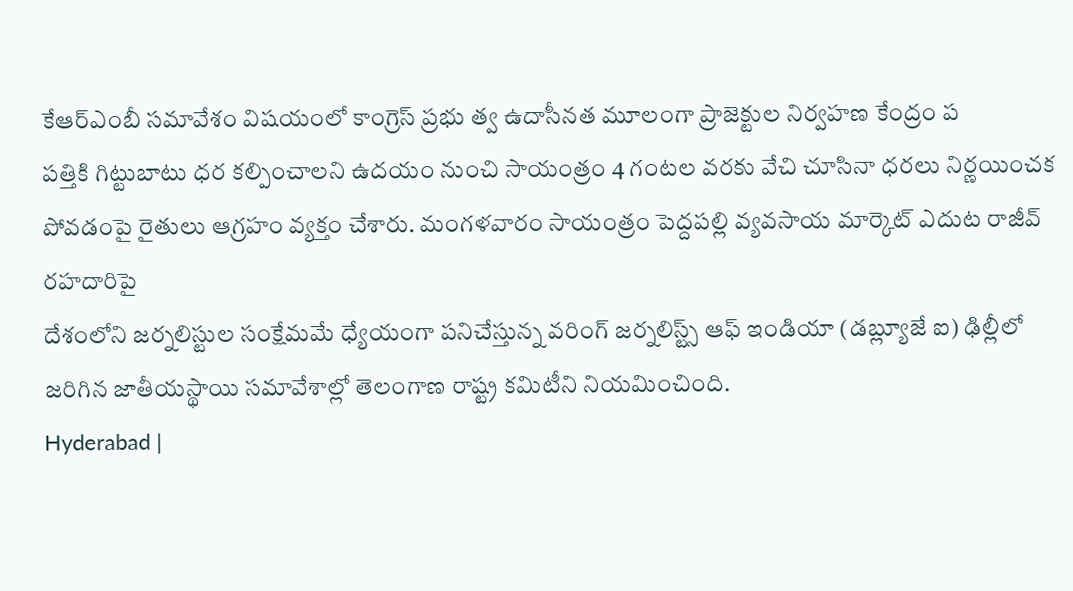కేఆర్ఎంబీ సమావేశం విషయంలో కాంగ్రెస్ ప్రభు త్వ ఉదాసీనత మూలంగా ప్రాజెక్టుల నిర్వహణ కేంద్రం ప
పత్తికి గిట్టుబాటు ధర కల్పించాలని ఉదయం నుంచి సాయంత్రం 4 గంటల వరకు వేచి చూసినా ధరలు నిర్ణయించక పోవడంపై రైతులు ఆగ్రహం వ్యక్తం చేశారు. మంగళవారం సాయంత్రం పెద్దపల్లి వ్యవసాయ మార్కెట్ ఎదుట రాజీవ్ రహదారిపై
దేశంలోని జర్నలిస్టుల సంక్షేమమే ధ్యేయంగా పనిచేస్తున్న వరింగ్ జర్నలిస్ట్స్ ఆఫ్ ఇండియా (డబ్ల్యూజే ఐ) ఢిల్లీలో జరిగిన జాతీయస్థాయి సమావేశాల్లో తెలంగాణ రాష్ట్ర కమిటీని నియమించింది.
Hyderabad |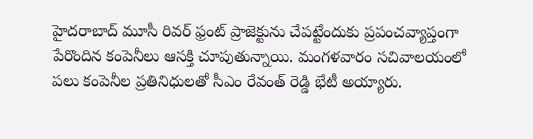హైదరాబాద్ మూసీ రివర్ ఫ్రంట్ ప్రాజెక్టును చేపట్టేందుకు ప్రపంచవ్యాప్తంగా పేరొందిన కంపెనీలు ఆసక్తి చూపుతున్నాయి. మంగళవారం సచివాలయంలో పలు కంపెనీల ప్రతినిధులతో సీఎం రేవంత్ రెడ్డి భేటీ అయ్యారు.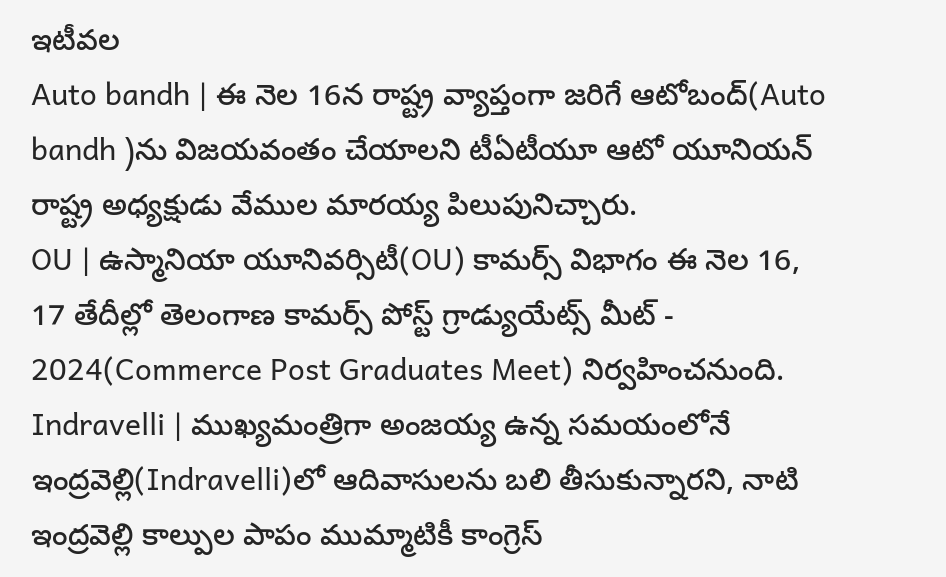ఇటీవల
Auto bandh | ఈ నెల 16న రాష్ట్ర వ్యాప్తంగా జరిగే ఆటోబంద్(Auto bandh )ను విజయవంతం చేయాలని టీఏటీయూ ఆటో యూనియన్ రాష్ట్ర అధ్యక్షుడు వేముల మారయ్య పిలుపునిచ్చారు.
OU | ఉస్మానియా యూనివర్సిటీ(OU) కామర్స్ విభాగం ఈ నెల 16, 17 తేదీల్లో తెలంగాణ కామర్స్ పోస్ట్ గ్రాడ్యుయేట్స్ మీట్ - 2024(Commerce Post Graduates Meet) నిర్వహించనుంది.
Indravelli | ముఖ్యమంత్రిగా అంజయ్య ఉన్న సమయంలోనే ఇంద్రవెల్లి(Indravelli)లో ఆదివాసులను బలి తీసుకున్నారని, నాటి ఇంద్రవెల్లి కాల్పుల పాపం ముమ్మాటికీ కాంగ్రెస్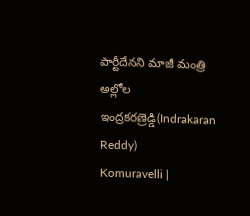పార్టీదేనని మాజీ మంత్రి అల్లోల ఇంద్రకరణ్రెడ్డి(Indrakaran Reddy)
Komuravelli |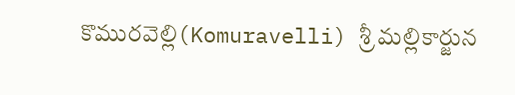కొమురవెల్లి(Komuravelli) శ్రీ మల్లికార్జున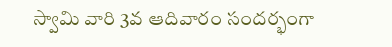స్వామి వారి 3వ ఆదివారం సందర్భంగా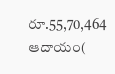రూ.55,70,464 ఆదాయం(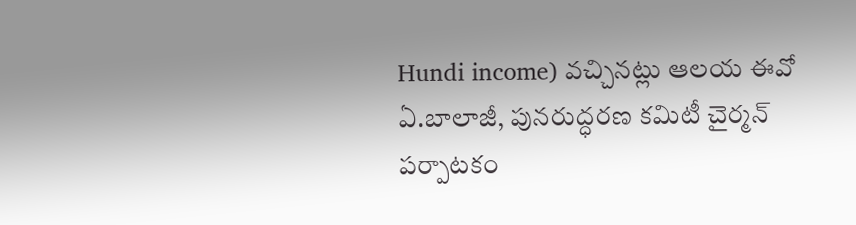Hundi income) వచ్చినట్లు ఆలయ ఈవో ఏ.బాలాజీ, పునరుద్ధరణ కమిటీ చైర్మన్ పర్పాటకం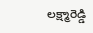లక్ష్మారెడ్డి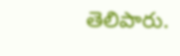తెలిపారు.